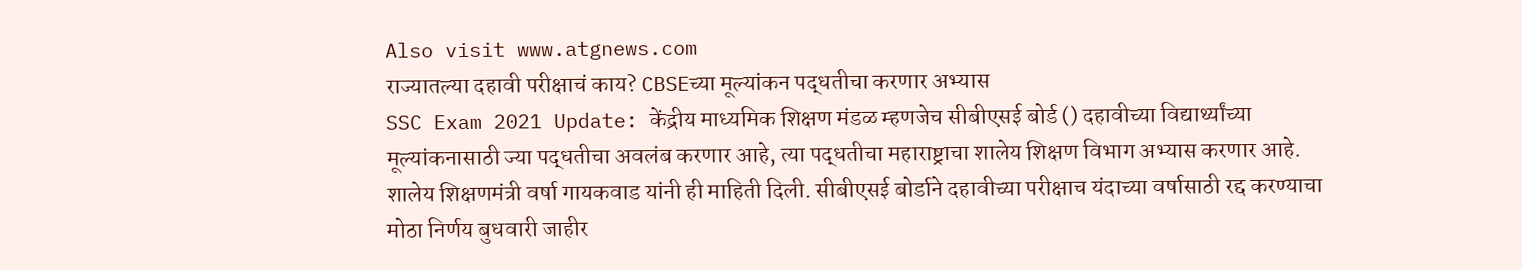Also visit www.atgnews.com
राज्यातल्या दहावी परीक्षाचं काय? CBSEच्या मूल्यांकन पद्धतीचा करणार अभ्यास
SSC Exam 2021 Update: केंद्रीय माध्यमिक शिक्षण मंडळ म्हणजेच सीबीएसई बोर्ड () दहावीच्या विद्यार्थ्यांच्या मूल्यांकनासाठी ज्या पद्धतीचा अवलंब करणार आहे, त्या पद्धतीचा महाराष्ट्राचा शालेय शिक्षण विभाग अभ्यास करणार आहे. शालेय शिक्षणमंत्री वर्षा गायकवाड यांनी ही माहिती दिली. सीबीएसई बोर्डाने दहावीच्या परीक्षाच यंदाच्या वर्षासाठी रद्द करण्याचा मोठा निर्णय बुधवारी जाहीर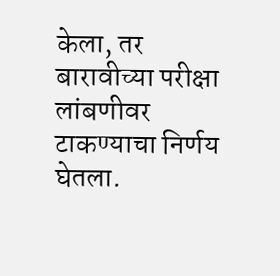केला, तर बारावीच्या परीक्षा लांबणीवर टाकण्याचा निर्णय घेतला.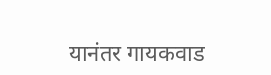यानंतर गायकवाड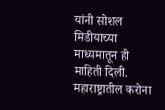यांनी सोशल मिडीयाच्या माध्यमातून ही माहिती दिली. महाराष्ट्रातील करोना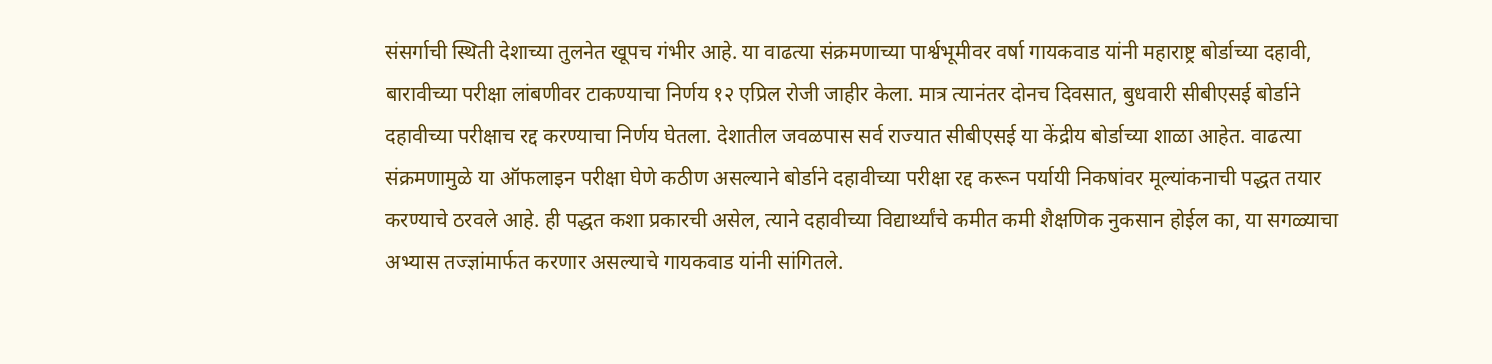संसर्गाची स्थिती देशाच्या तुलनेत खूपच गंभीर आहे. या वाढत्या संक्रमणाच्या पार्श्वभूमीवर वर्षा गायकवाड यांनी महाराष्ट्र बोर्डाच्या दहावी, बारावीच्या परीक्षा लांबणीवर टाकण्याचा निर्णय १२ एप्रिल रोजी जाहीर केला. मात्र त्यानंतर दोनच दिवसात, बुधवारी सीबीएसई बोर्डाने दहावीच्या परीक्षाच रद्द करण्याचा निर्णय घेतला. देशातील जवळपास सर्व राज्यात सीबीएसई या केंद्रीय बोर्डाच्या शाळा आहेत. वाढत्या संक्रमणामुळे या ऑफलाइन परीक्षा घेणे कठीण असल्याने बोर्डाने दहावीच्या परीक्षा रद्द करून पर्यायी निकषांवर मूल्यांकनाची पद्धत तयार करण्याचे ठरवले आहे. ही पद्धत कशा प्रकारची असेल, त्याने दहावीच्या विद्यार्थ्यांचे कमीत कमी शैक्षणिक नुकसान होईल का, या सगळ्याचा अभ्यास तज्ज्ञांमार्फत करणार असल्याचे गायकवाड यांनी सांगितले.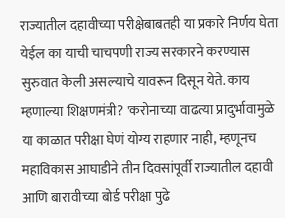राज्यातील दहावीच्या परीक्षेबाबतही या प्रकारे निर्णय घेता येईल का याची चाचपणी राज्य सरकारने करण्यास सुरुवात केली असल्याचे यावरून दिसून येते. काय म्हणाल्या शिक्षणमंत्री? 'करोनाच्या वाढत्या प्रादुर्भावामुळे या काळात परीक्षा घेणं योग्य राहणार नाही, म्हणूनच महाविकास आघाडीने तीन दिवसांपूर्वी राज्यातील दहावी आणि बारावीच्या बोर्ड परीक्षा पुढे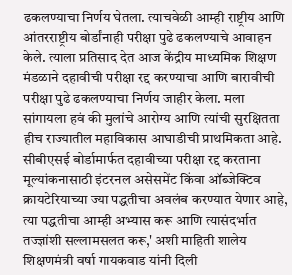ढकलण्याचा निर्णय घेतला. त्याचवेळी आम्ही राष्ट्रीय आणि आंतरराष्ट्रीय बोर्डांनाही परीक्षा पुढे ढकलण्याचे आवाहन केले. त्याला प्रतिसाद देत आज केंद्रीय माध्यमिक शिक्षण मंडळाने दहावीची परीक्षा रद्द करण्याचा आणि बारावीची परीक्षा पुढे ढकलण्याचा निर्णय जाहीर केला. मला सांगायला हवं की मुलांचे आरोग्य आणि त्यांची सुरक्षितता हीच राज्यातील महाविकास आघाडीची प्राथमिकता आहे. सीबीएसई बोर्डामार्फत दहावीच्या परीक्षा रद्द करताना मूल्यांकनासाठी इंटरनल असेसमेंट किंवा ऑब्जेक्टिव क्रायटेरियाच्या ज्या पद्धतीचा अवलंब करण्यात येणार आहे, त्या पद्धतीचा आम्ही अभ्यास करू आणि त्यासंदर्भात तज्ज्ञांशी सल्लामसलत करू,' अशी माहिती शालेय शिक्षणमंत्री वर्षा गायकवाड यांनी दिली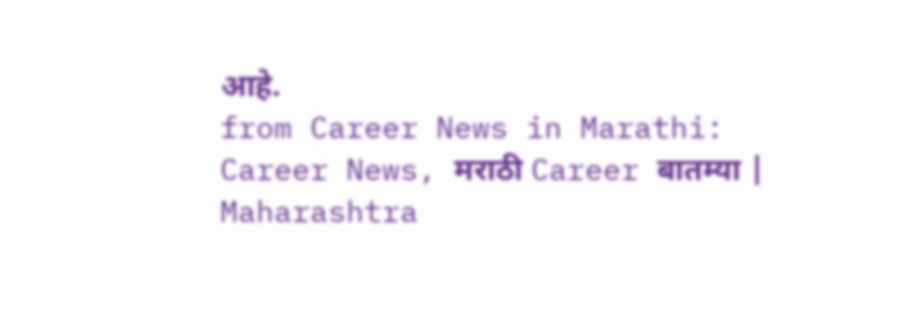आहे.
from Career News in Marathi: Career News, मराठी Career बातम्या | Maharashtra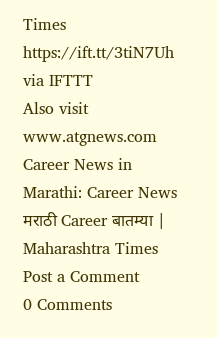Times https://ift.tt/3tiN7Uh
via IFTTT
Also visit www.atgnews.com
Career News in Marathi: Career News
मराठी Career बातम्या | Maharashtra Times
Post a Comment
0 Comments